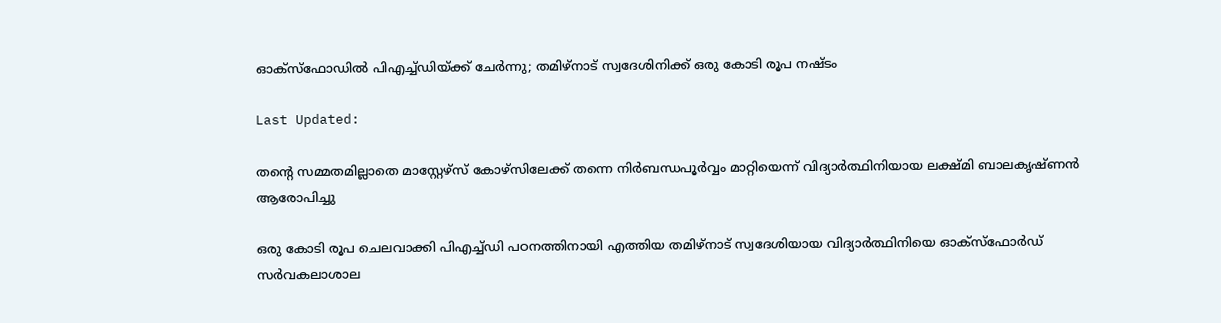ഓക്‌സ്‌ഫോഡിൽ പിഎച്ച്ഡിയ്ക്ക് ചേര്‍ന്നു; തമിഴ്‌നാട് സ്വദേശിനിക്ക് ഒരു കോടി രൂപ നഷ്ടം

Last Updated:

തന്റെ സമ്മതമില്ലാതെ മാസ്റ്റേഴ്‌സ് കോഴ്‌സിലേക്ക് തന്നെ നിര്‍ബന്ധപൂര്‍വ്വം മാറ്റിയെന്ന് വിദ്യാര്‍ത്ഥിനിയായ ലക്ഷ്മി ബാലകൃഷ്ണന്‍ ആരോപിച്ചു

ഒരു കോടി രൂപ ചെലവാക്കി പിഎച്ച്ഡി പഠനത്തിനായി എത്തിയ തമിഴ്‌നാട് സ്വദേശിയായ വിദ്യാര്‍ത്ഥിനിയെ ഓക്‌സ്‌ഫോര്‍ഡ് സര്‍വകലാശാല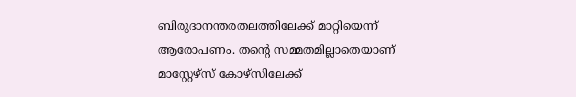ബിരുദാനന്തരതലത്തിലേക്ക് മാറ്റിയെന്ന് ആരോപണം. തന്റെ സമ്മതമില്ലാതെയാണ് മാസ്റ്റേഴ്‌സ് കോഴ്‌സിലേക്ക്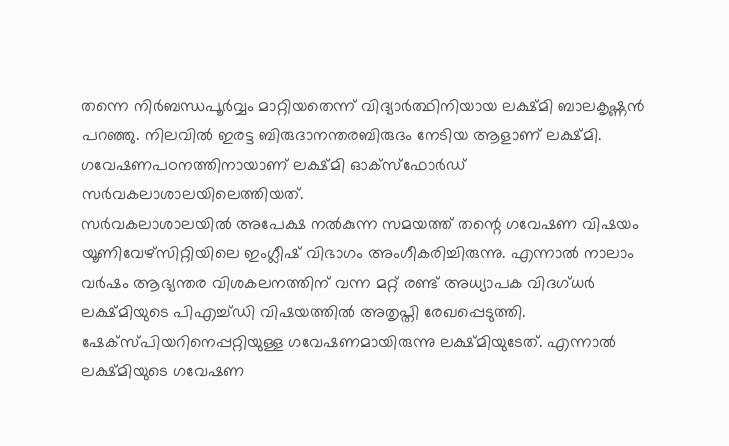തന്നെ നിര്‍ബന്ധപൂര്‍വ്വം മാറ്റിയതെന്ന് വിദ്യാര്‍ത്ഥിനിയായ ലക്ഷ്മി ബാലകൃഷ്ണന്‍ പറഞ്ഞു. നിലവില്‍ ഇരട്ട ബിരുദാനന്തരബിരുദം നേടിയ ആളാണ് ലക്ഷ്മി. ഗവേഷണപഠനത്തിനായാണ് ലക്ഷ്മി ഓക്‌സ്‌ഫോര്‍ഡ് സര്‍വകലാശാലയിലെത്തിയത്.
സര്‍വകലാശാലയില്‍ അപേക്ഷ നല്‍കുന്ന സമയത്ത് തന്റെ ഗവേഷണ വിഷയം യൂണിവേഴ്‌സിറ്റിയിലെ ഇംഗ്ലീഷ് വിഭാഗം അംഗീകരിച്ചിരുന്നു. എന്നാല്‍ നാലാം വര്‍ഷം ആഭ്യന്തര വിശകലനത്തിന് വന്ന മറ്റ് രണ്ട് അധ്യാപക വിദഗ്ധര്‍ ലക്ഷ്മിയുടെ പിഎച്ച്ഡി വിഷയത്തില്‍ അതൃപ്തി രേഖപ്പെടുത്തി. ഷേക്‌സ്പിയറിനെപ്പറ്റിയുള്ള ഗവേഷണമായിരുന്നു ലക്ഷ്മിയുടേത്. എന്നാല്‍ ലക്ഷ്മിയുടെ ഗവേഷണ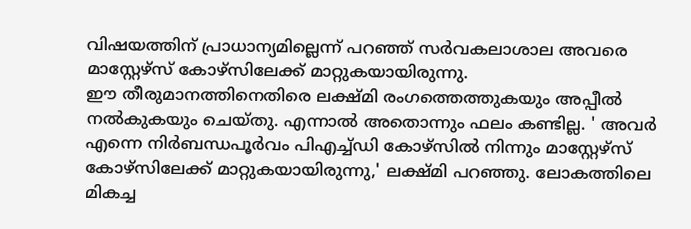വിഷയത്തിന് പ്രാധാന്യമില്ലെന്ന് പറഞ്ഞ് സര്‍വകലാശാല അവരെ മാസ്റ്റേഴ്‌സ് കോഴ്‌സിലേക്ക് മാറ്റുകയായിരുന്നു.
ഈ തീരുമാനത്തിനെതിരെ ലക്ഷ്മി രംഗത്തെത്തുകയും അപ്പീല്‍ നല്‍കുകയും ചെയ്തു. എന്നാല്‍ അതൊന്നും ഫലം കണ്ടില്ല. ' അവര്‍ എന്നെ നിര്‍ബന്ധപൂര്‍വം പിഎച്ച്ഡി കോഴ്‌സില്‍ നിന്നും മാസ്റ്റേഴ്‌സ് കോഴ്‌സിലേക്ക് മാറ്റുകയായിരുന്നു,' ലക്ഷ്മി പറഞ്ഞു. ലോകത്തിലെ മികച്ച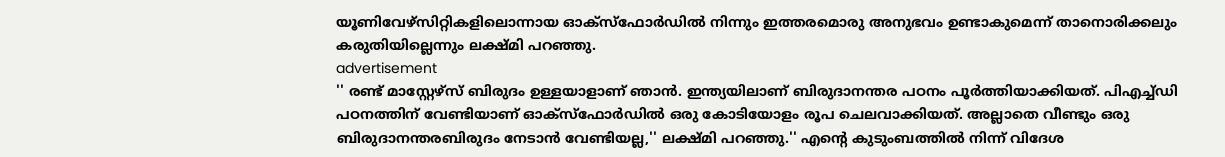യൂണിവേഴ്‌സിറ്റികളിലൊന്നായ ഓക്‌സ്‌ഫോര്‍ഡില്‍ നിന്നും ഇത്തരമൊരു അനുഭവം ഉണ്ടാകുമെന്ന് താനൊരിക്കലും കരുതിയില്ലെന്നും ലക്ഷ്മി പറഞ്ഞു.
advertisement
'' രണ്ട് മാസ്റ്റേഴ്‌സ് ബിരുദം ഉള്ളയാളാണ് ഞാന്‍. ഇന്ത്യയിലാണ് ബിരുദാനന്തര പഠനം പൂര്‍ത്തിയാക്കിയത്. പിഎച്ച്ഡി പഠനത്തിന് വേണ്ടിയാണ് ഓക്‌സ്‌ഫോര്‍ഡില്‍ ഒരു കോടിയോളം രൂപ ചെലവാക്കിയത്. അല്ലാതെ വീണ്ടും ഒരു ബിരുദാനന്തരബിരുദം നേടാന്‍ വേണ്ടിയല്ല,'' ലക്ഷ്മി പറഞ്ഞു.'' എന്റെ കുടുംബത്തില്‍ നിന്ന് വിദേശ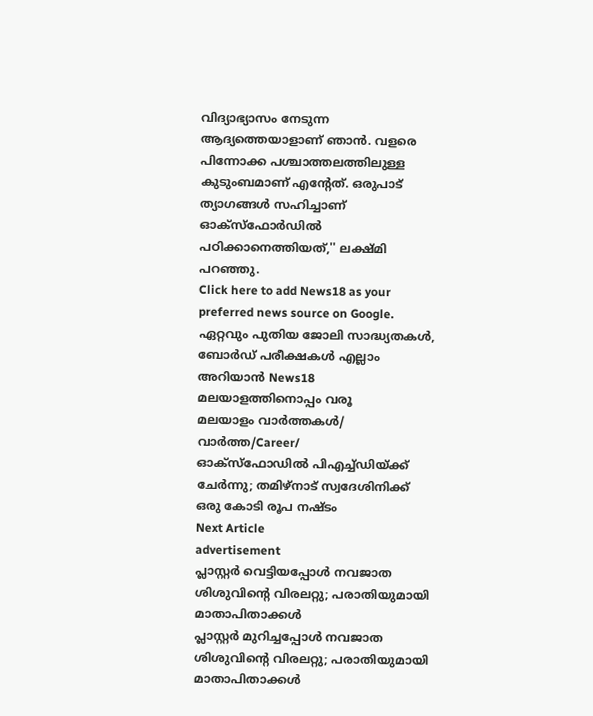വിദ്യാഭ്യാസം നേടുന്ന ആദ്യത്തെയാളാണ് ഞാന്‍. വളരെ പിന്നോക്ക പശ്ചാത്തലത്തിലുള്ള കുടുംബമാണ് എന്റേത്. ഒരുപാട് ത്യാഗങ്ങള്‍ സഹിച്ചാണ് ഓക്‌സ്‌ഫോര്‍ഡില്‍ പഠിക്കാനെത്തിയത്,'' ലക്ഷ്മി പറഞ്ഞു.
Click here to add News18 as your preferred news source on Google.
ഏറ്റവും പുതിയ ജോലി സാദ്ധ്യതകൾ, ബോർഡ് പരീക്ഷകൾ എല്ലാം അറിയാൻ News18 മലയാളത്തിനൊപ്പം വരൂ
മലയാളം വാർത്തകൾ/ വാർത്ത/Career/
ഓക്‌സ്‌ഫോഡിൽ പിഎച്ച്ഡിയ്ക്ക് ചേര്‍ന്നു; തമിഴ്‌നാട് സ്വദേശിനിക്ക് ഒരു കോടി രൂപ നഷ്ടം
Next Article
advertisement
പ്ലാസ്റ്റർ വെട്ടിയപ്പോൾ നവജാത ശിശുവിന്റെ വിരലറ്റു; പരാതിയുമായി മാതാപിതാക്കൾ
പ്ലാസ്റ്റർ മുറിച്ചപ്പോൾ നവജാത ശിശുവിന്റെ വിരലറ്റു; പരാതിയുമായി മാതാപിതാക്കൾ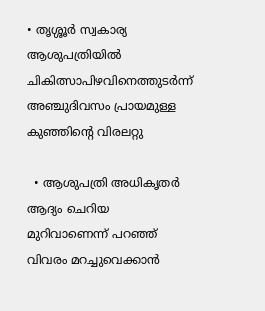• തൃശ്ശൂർ സ്വകാര്യ ആശുപത്രിയിൽ ചികിത്സാപിഴവിനെത്തുടർന്ന് അഞ്ചുദിവസം പ്രായമുള്ള കുഞ്ഞിന്റെ വിരലറ്റു

  • ആശുപത്രി അധികൃതർ ആദ്യം ചെറിയ മുറിവാണെന്ന് പറഞ്ഞ് വിവരം മറച്ചുവെക്കാൻ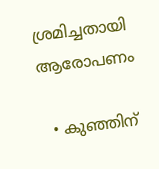ശ്രമിച്ചതായി ആരോപണം

  • കുഞ്ഞിന്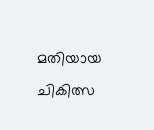മതിയായ ചികിത്സ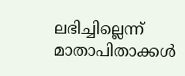ലഭിച്ചില്ലെന്ന് മാതാപിതാക്കൾ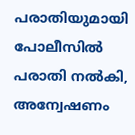പരാതിയുമായി പോലീസിൽ പരാതി നൽകി, അന്വേഷണം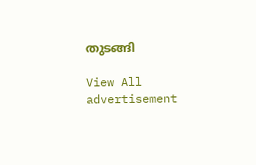തുടങ്ങി

View All
advertisement